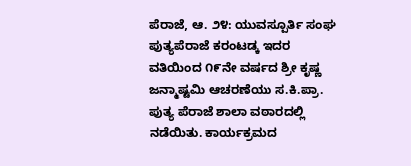ಪೆರಾಜೆ, ಆ. ೨೪: ಯುವಸ್ಪೂರ್ತಿ ಸಂಘ ಪುತ್ಯಪೆರಾಜೆ ಕರಂಟಡ್ಕ ಇದರ ವತಿಯಿಂದ ೧೯ನೇ ವರ್ಷದ ಶ್ರೀ ಕೃಷ್ಣ ಜನ್ಮಾಷ್ಟಮಿ ಆಚರಣೆಯು ಸ.ಕಿ.ಪ್ರಾ. ಪುತ್ಯ ಪೆರಾಜೆ ಶಾಲಾ ವಠಾರದಲ್ಲಿ ನಡೆಯಿತು. ಕಾರ್ಯಕ್ರಮದ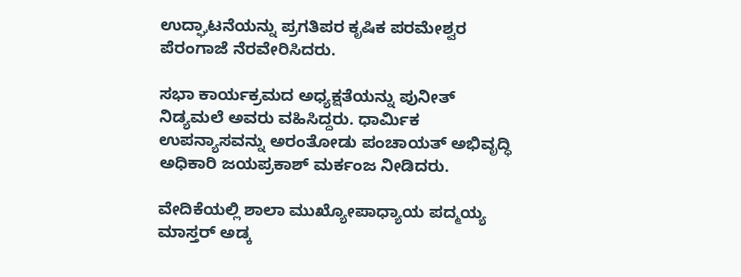ಉದ್ಘಾಟನೆಯನ್ನು ಪ್ರಗತಿಪರ ಕೃಷಿಕ ಪರಮೇಶ್ವರ ಪೆರಂಗಾಜೆ ನೆರವೇರಿಸಿದರು.

ಸಭಾ ಕಾರ್ಯಕ್ರಮದ ಅಧ್ಯಕ್ಷತೆಯನ್ನು ಪುನೀತ್ ನಿಡ್ಯಮಲೆ ಅವರು ವಹಿಸಿದ್ದರು. ಧಾರ್ಮಿಕ ಉಪನ್ಯಾಸವನ್ನು ಅರಂತೋಡು ಪಂಚಾಯತ್ ಅಭಿವೃದ್ಧಿ ಅಧಿಕಾರಿ ಜಯಪ್ರಕಾಶ್ ಮರ್ಕಂಜ ನೀಡಿದರು.

ವೇದಿಕೆಯಲ್ಲಿ ಶಾಲಾ ಮುಖ್ಯೋಪಾಧ್ಯಾಯ ಪದ್ಮಯ್ಯ ಮಾಸ್ತರ್ ಅಡ್ಕ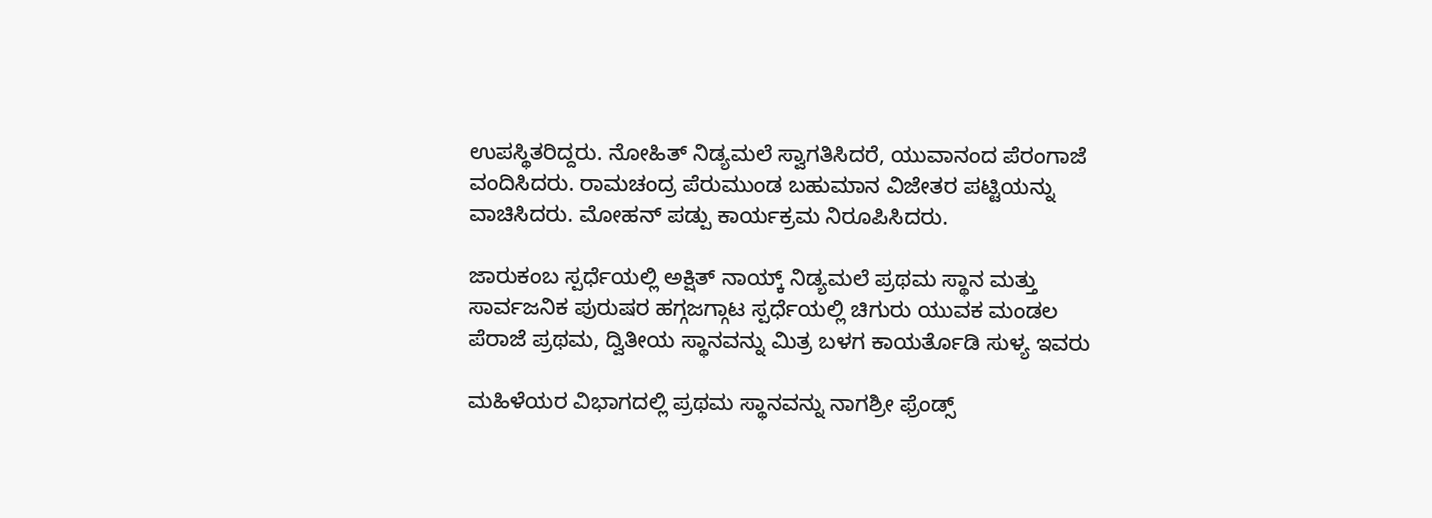ಉಪಸ್ಥಿತರಿದ್ದರು. ನೋಹಿತ್ ನಿಡ್ಯಮಲೆ ಸ್ವಾಗತಿಸಿದರೆ, ಯುವಾನಂದ ಪೆರಂಗಾಜೆ ವಂದಿಸಿದರು. ರಾಮಚಂದ್ರ ಪೆರುಮುಂಡ ಬಹುಮಾನ ವಿಜೇತರ ಪಟ್ಟಿಯನ್ನು ವಾಚಿಸಿದರು. ಮೋಹನ್ ಪಡ್ಪು ಕಾರ್ಯಕ್ರಮ ನಿರೂಪಿಸಿದರು.

ಜಾರುಕಂಬ ಸ್ಪರ್ಧೆಯಲ್ಲಿ ಅಕ್ಷಿತ್ ನಾಯ್ಕ್ ನಿಡ್ಯಮಲೆ ಪ್ರಥಮ ಸ್ಥಾನ ಮತ್ತು ಸಾರ್ವಜನಿಕ ಪುರುಷರ ಹಗ್ಗಜಗ್ಗಾಟ ಸ್ಪರ್ಧೆಯಲ್ಲಿ ಚಿಗುರು ಯುವಕ ಮಂಡಲ ಪೆರಾಜೆ ಪ್ರಥಮ, ದ್ವಿತೀಯ ಸ್ಥಾನವನ್ನು ಮಿತ್ರ ಬಳಗ ಕಾಯರ್ತೊಡಿ ಸುಳ್ಯ ಇವರು

ಮಹಿಳೆಯರ ವಿಭಾಗದಲ್ಲಿ ಪ್ರಥಮ ಸ್ಥಾನವನ್ನು ನಾಗಶ್ರೀ ಫ್ರೆಂಡ್ಸ್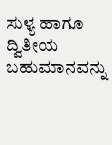ಸುಳ್ಯ ಹಾಗೂ ದ್ವಿತೀಯ ಬಹುಮಾನವನ್ನು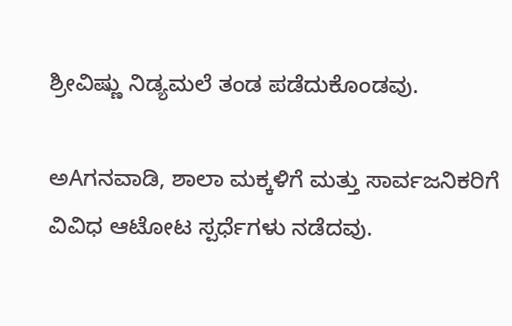ಶ್ರೀವಿಷ್ಣು ನಿಡ್ಯಮಲೆ ತಂಡ ಪಡೆದುಕೊಂಡವು.

ಅAಗನವಾಡಿ, ಶಾಲಾ ಮಕ್ಕಳಿಗೆ ಮತ್ತು ಸಾರ್ವಜನಿಕರಿಗೆ ವಿವಿಧ ಆಟೋಟ ಸ್ಪರ್ಧೆಗಳು ನಡೆದವು.